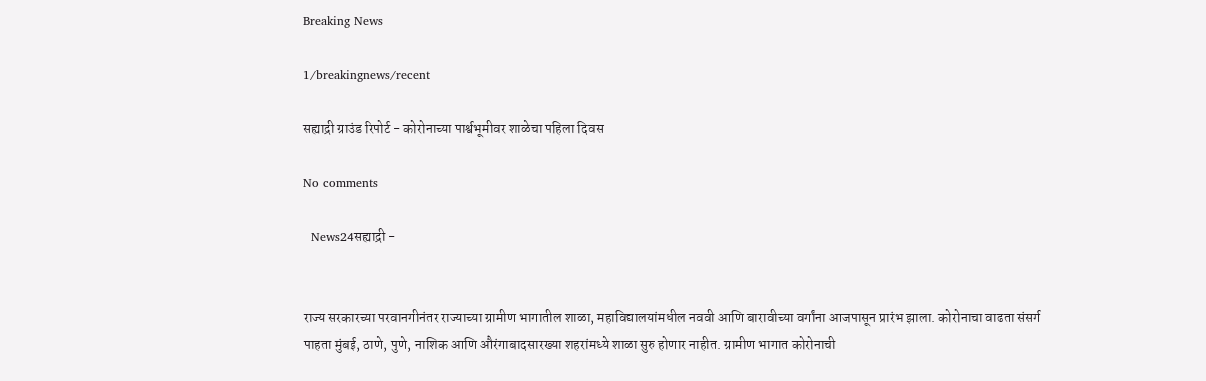Breaking News

1/breakingnews/recent

सह्याद्री ग्राउंड रिपोर्ट - कोरोनाच्या पार्श्वभूमीवर शाळेचा पहिला दिवस

No comments

  News24सह्याद्री -


राज्य सरकारच्या परवानगीनंतर राज्याच्या ग्रामीण भागातील शाळा, महाविद्यालयांमधील नववी आणि बारावीच्या वर्गांना आजपासून प्रारंभ झाला. कोरोनाचा वाढता संसर्ग पाहता मुंबई, ठाणे, पुणे, नाशिक आणि औरंगाबादसारख्या शहरांमध्ये शाळा सुरु होणार नाहीत. ग्रामीण भागात कोरोनाची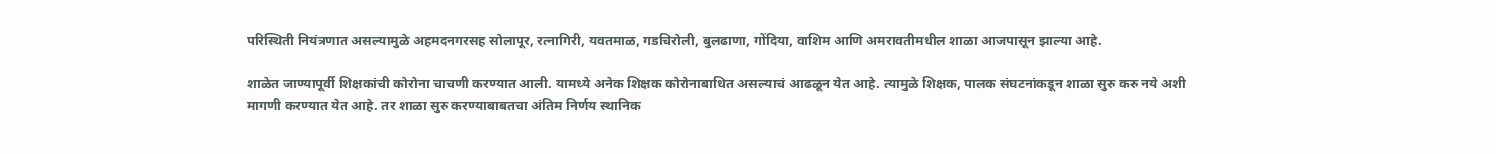परिस्थिती नियंत्रणात असल्यामुळे अहमदनगरसह सोलापूर, रत्नागिरी, यवतमाळ, गडचिरोली, बुलढाणा, गोंदिया, वाशिम आणि अमरावतीमधील शाळा आजपासून झाल्या आहे.

शाळेत जाण्यापूर्वी शिक्षकांची कोरोना चाचणी करण्यात आली. यामध्ये अनेक शिक्षक कोरोनाबाधित असल्याचं आढळून येत आहे. त्यामुळे शिक्षक, पालक संघटनांकडून शाळा सुरु करु नये अशी मागणी करण्यात येत आहे. तर शाळा सुरु करण्याबाबतचा अंतिम निर्णय स्थानिक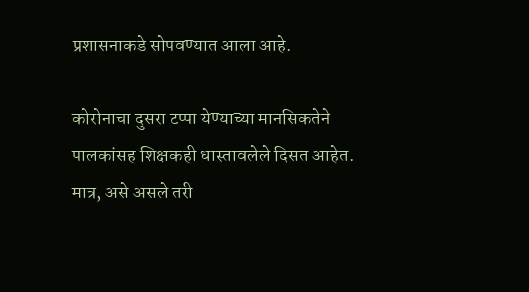प्रशासनाकडे सोपवण्यात आला आहे.

कोरोनाचा दुसरा टप्पा येण्याच्या मानसिकतेने पालकांसह शिक्षकही धास्तावलेले दिसत आहेत. मात्र, असे असले तरी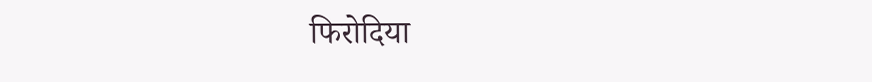फिरोदिया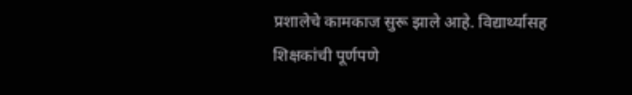प्रशालेचे कामकाज सुरू झाले आहे. विद्यार्थ्यासह शिक्षकांची पूर्णपणे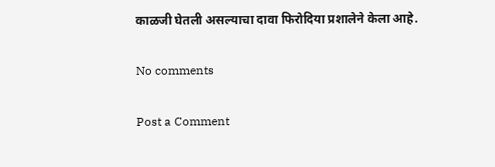काळजी घेतली असल्याचा दावा फिरोदिया प्रशालेने केला आहे.

No comments

Post a Comment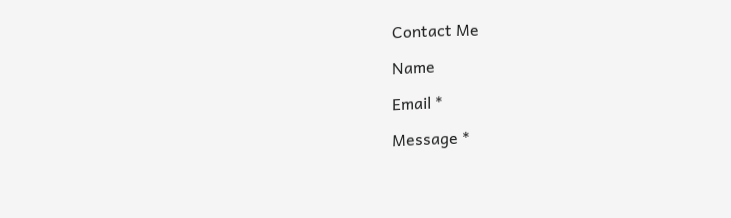Contact Me

Name

Email *

Message *